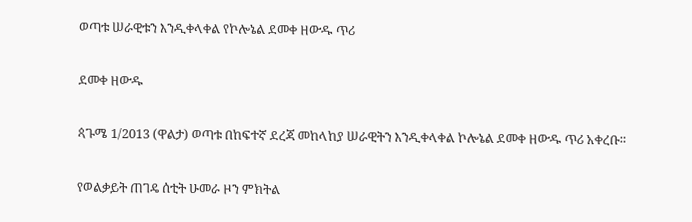ወጣቱ ሠራዊቱን እንዲቀላቀል የኮሎኔል ደመቀ ዘውዱ ጥሪ

ደመቀ ዘውዱ

ጳጉሜ 1/2013 (ዋልታ) ወጣቱ በከፍተኛ ደረጃ መከላከያ ሠራዊትን እንዲቀላቀል ኮሎኔል ደመቀ ዘውዱ ጥሪ አቀረቡ።

የወልቃይት ጠገዴ ሰቲት ሁመራ ዞን ምክትል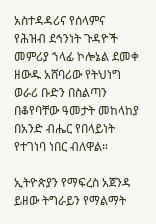አስተዳዳሪና የሰላምና የሕዝብ ደኅንነት ጉዳዮች መምሪያ ኀላፊ ኮሎኔል ደመቀ ዘውዱ አሸባሪው የትህነግ ወራሪ ቡድን በስልጣን በቆየባቸው ዓመታት መከላከያ በአንድ ብሔር የበላይነት የተገነባ ነበር ብለዋል።

ኢትዮጵያን የማፍረስ አጀንዳ ይዘው ትግራይን የማልማት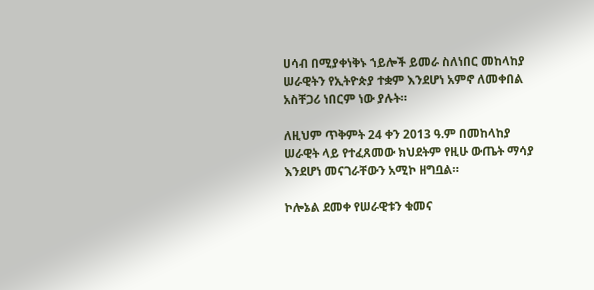ሀሳብ በሚያቀነቅኑ ኀይሎች ይመራ ስለነበር መከላከያ ሠራዊትን የኢትዮጵያ ተቋም እንደሆነ አምኖ ለመቀበል አስቸጋሪ ነበርም ነው ያሉት።

ለዚህም ጥቅምት 24 ቀን 2013 ዓ.ም በመከላከያ ሠራዊት ላይ የተፈጸመው ክህደትም የዚሁ ውጤት ማሳያ እንደሆነ መናገራቸውን አሚኮ ዘግቧል።

ኮሎኔል ደመቀ የሠራዊቱን ቁመና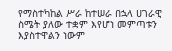የማስተካከል ሥራ ከተሠራ በኋላ ሀገራዊ ስሜት ያለው ተቋም እየሆነ መምጣቱን እያስተዋልን ነውም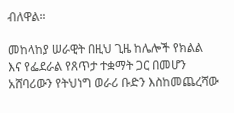ብለዋል።

መከላከያ ሠራዊት በዚህ ጊዜ ከሌሎች የክልል እና የፌደራል የጸጥታ ተቋማት ጋር በመሆን አሸባሪውን የትህነግ ወራሪ ቡድን እስከመጨረሻው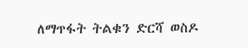ለማጥፋት ትልቁን ድርሻ ወስዶ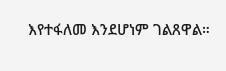እየተፋለመ እንደሆነም ገልጸዋል።